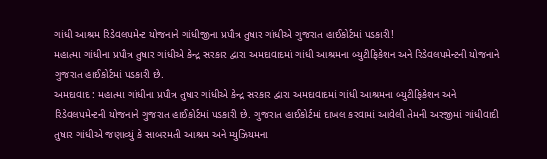ગાંધી આશ્રમ રિડેવલપમેન્ટ યોજનાને ગાંધીજીના પ્રપૌત્ર તુષાર ગાંધીએ ગુજરાત હાઈકોર્ટમાં પડકારી!
મહાત્મા ગાંધીના પ્રપૌત્ર તુષાર ગાંધીએ કેન્દ્ર સરકાર દ્વારા અમદાવાદમાં ગાંધી આશ્રમના બ્યુટીફિકેશન અને રિડેવલપમેન્ટની યોજનાને ગુજરાત હાઈકોર્ટમાં પડકારી છે.
અમદાવાદ : મહાત્મા ગાંધીના પ્રપૌત્ર તુષાર ગાંધીએ કેન્દ્ર સરકાર દ્વારા અમદાવાદમાં ગાંધી આશ્રમના બ્યુટીફિકેશન અને રિડેવલપમેન્ટની યોજનાને ગુજરાત હાઈકોર્ટમાં પડકારી છે. ગુજરાત હાઈકોર્ટમાં દાખલ કરવામાં આવેલી તેમની અરજીમાં ગાંધીવાદી તુષાર ગાંધીએ જણાવ્યું કે સાબરમતી આશ્રમ અને મ્યુઝિયમના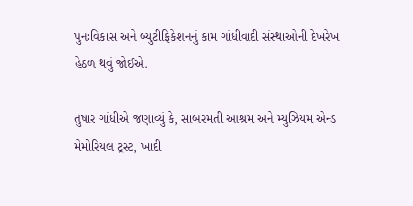પુનઃવિકાસ અને બ્યુટીફિકેશનનું કામ ગાંધીવાદી સંસ્થાઓની દેખરેખ હેઠળ થવું જોઈએ.

તુષાર ગાંધીએ જણાવ્યું કે, સાબરમતી આશ્રમ અને મ્યુઝિયમ એન્ડ મેમોરિયલ ટ્રસ્ટ, ખાદી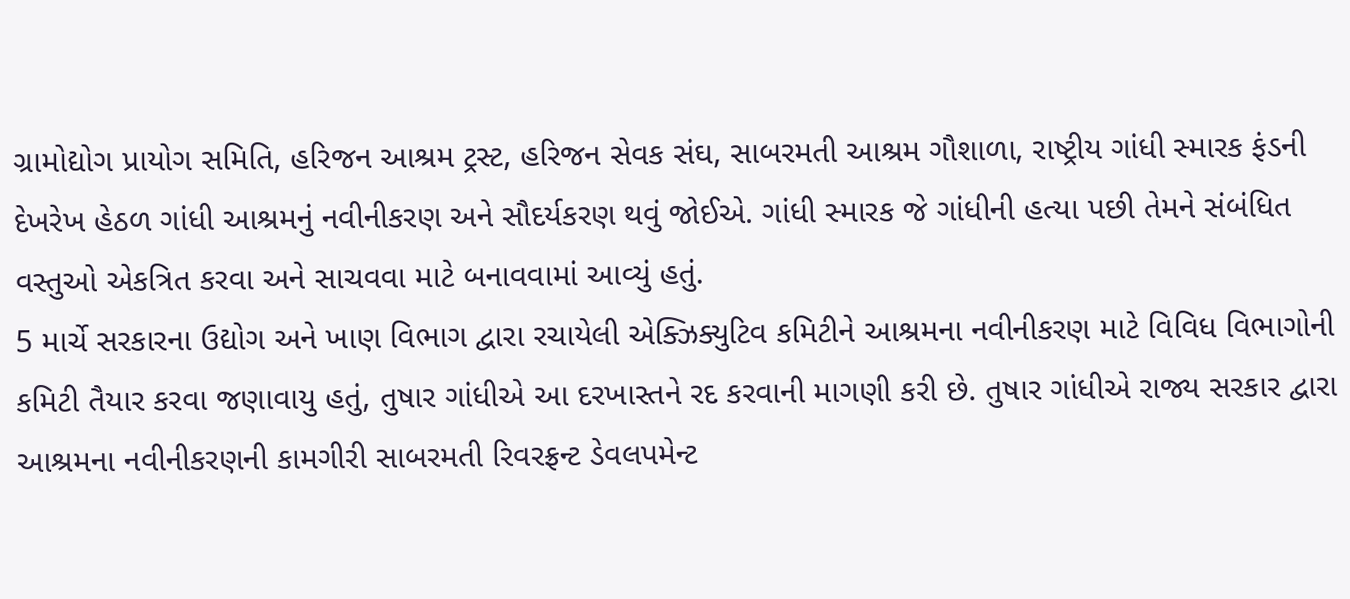ગ્રામોદ્યોગ પ્રાયોગ સમિતિ, હરિજન આશ્રમ ટ્રસ્ટ, હરિજન સેવક સંઘ, સાબરમતી આશ્રમ ગૌશાળા, રાષ્ટ્રીય ગાંધી સ્મારક ફંડની દેખરેખ હેઠળ ગાંધી આશ્રમનું નવીનીકરણ અને સૌદર્યકરણ થવું જોઈએ. ગાંધી સ્મારક જે ગાંધીની હત્યા પછી તેમને સંબંધિત વસ્તુઓ એકત્રિત કરવા અને સાચવવા માટે બનાવવામાં આવ્યું હતું.
5 માર્ચે સરકારના ઉદ્યોગ અને ખાણ વિભાગ દ્વારા રચાયેલી એક્ઝિક્યુટિવ કમિટીને આશ્રમના નવીનીકરણ માટે વિવિધ વિભાગોની કમિટી તૈયાર કરવા જણાવાયુ હતું, તુષાર ગાંધીએ આ દરખાસ્તને રદ કરવાની માગણી કરી છે. તુષાર ગાંધીએ રાજ્ય સરકાર દ્વારા આશ્રમના નવીનીકરણની કામગીરી સાબરમતી રિવરફ્રન્ટ ડેવલપમેન્ટ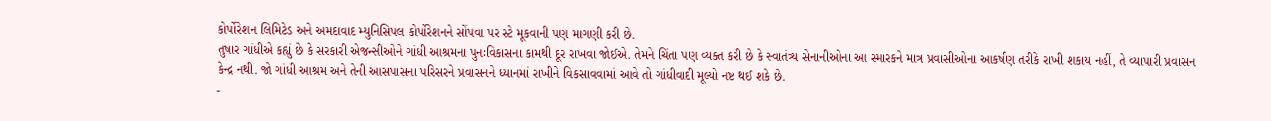કોર્પોરેશન લિમિટેડ અને અમદાવાદ મ્યુનિસિપલ કોર્પોરેશનને સોંપવા પર સ્ટે મૂકવાની પણ માગણી કરી છે.
તુષાર ગાંધીએ કહ્યું છે કે સરકારી એજન્સીઓને ગાંધી આશ્રમના પુનઃવિકાસના કામથી દૂર રાખવા જોઈએ. તેમને ચિંતા પણ વ્યક્ત કરી છે કે સ્વાતંત્ર્ય સેનાનીઓના આ સ્મારકને માત્ર પ્રવાસીઓના આકર્ષણ તરીકે રાખી શકાય નહીં, તે વ્યાપારી પ્રવાસન કેન્દ્ર નથી. જો ગાંધી આશ્રમ અને તેની આસપાસના પરિસરને પ્રવાસનને ધ્યાનમાં રાખીને વિકસાવવામાં આવે તો ગાંધીવાદી મૂલ્યો નષ્ટ થઈ શકે છે.
-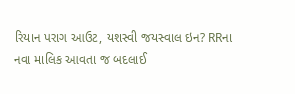રિયાન પરાગ આઉટ, યશસ્વી જયસ્વાલ ઇન? RRના નવા માલિક આવતા જ બદલાઈ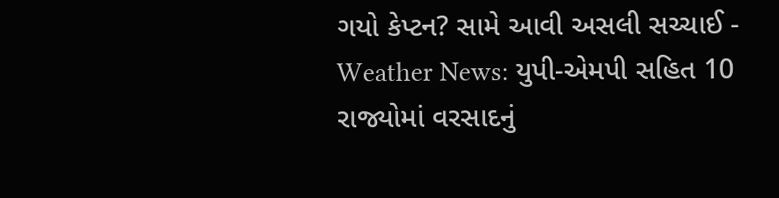ગયો કેપ્ટન? સામે આવી અસલી સચ્ચાઈ -
Weather News: યુપી-એમપી સહિત 10 રાજ્યોમાં વરસાદનું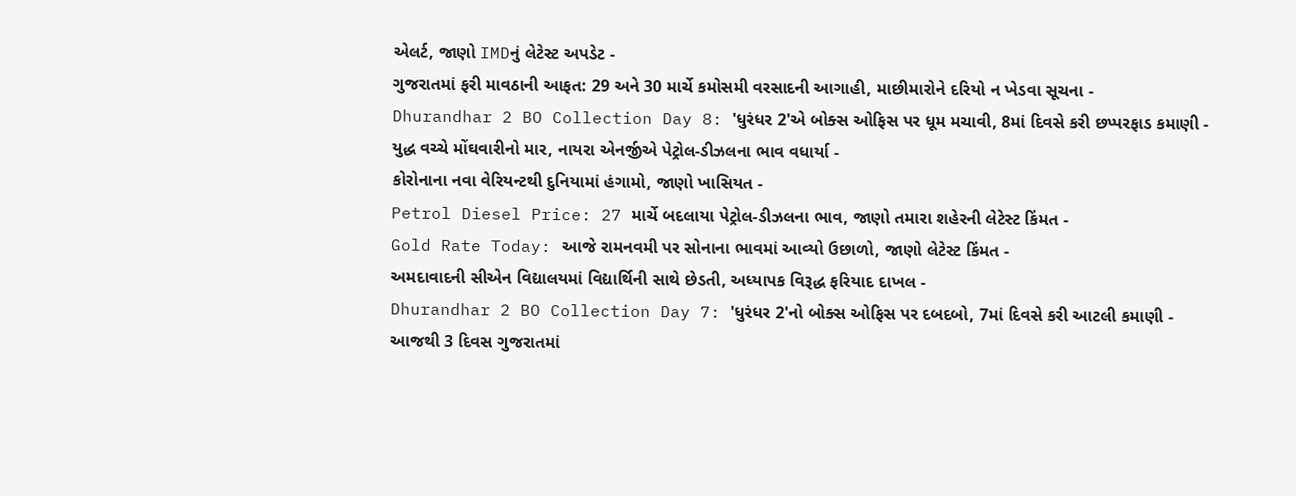એલર્ટ, જાણો IMDનું લેટેસ્ટ અપડેટ -
ગુજરાતમાં ફરી માવઠાની આફત: 29 અને 30 માર્ચે કમોસમી વરસાદની આગાહી, માછીમારોને દરિયો ન ખેડવા સૂચના -
Dhurandhar 2 BO Collection Day 8: 'ધુરંધર 2'એ બોક્સ ઓફિસ પર ધૂમ મચાવી, 8માં દિવસે કરી છપ્પરફાડ કમાણી -
યુદ્ધ વચ્ચે મોંઘવારીનો માર, નાયરા એનર્જીએ પેટ્રોલ-ડીઝલના ભાવ વધાર્યા -
કોરોનાના નવા વેરિયન્ટથી દુનિયામાં હંગામો, જાણો ખાસિયત -
Petrol Diesel Price: 27 માર્ચે બદલાયા પેટ્રોલ-ડીઝલના ભાવ, જાણો તમારા શહેરની લેટેસ્ટ કિંમત -
Gold Rate Today: આજે રામનવમી પર સોનાના ભાવમાં આવ્યો ઉછાળો, જાણો લેટેસ્ટ કિંમત -
અમદાવાદની સીએન વિદ્યાલયમાં વિદ્યાર્થિની સાથે છેડતી, અધ્યાપક વિરૂદ્ધ ફરિયાદ દાખલ -
Dhurandhar 2 BO Collection Day 7: 'ધુરંધર 2'નો બોક્સ ઓફિસ પર દબદબો, 7માં દિવસે કરી આટલી કમાણી -
આજથી 3 દિવસ ગુજરાતમાં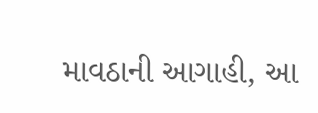માવઠાની આગાહી, આ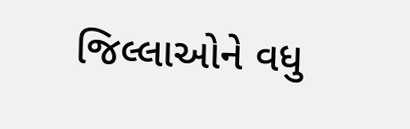જિલ્લાઓને વધુ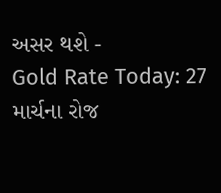અસર થશે -
Gold Rate Today: 27 માર્ચના રોજ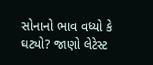સોનાનો ભાવ વધ્યો કે ઘટ્યો? જાણો લેટેસ્ટ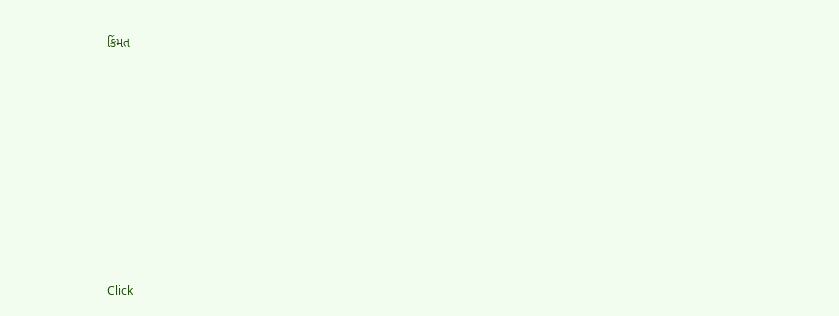કિંમત









Click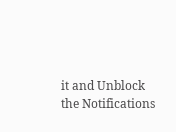it and Unblock the Notifications